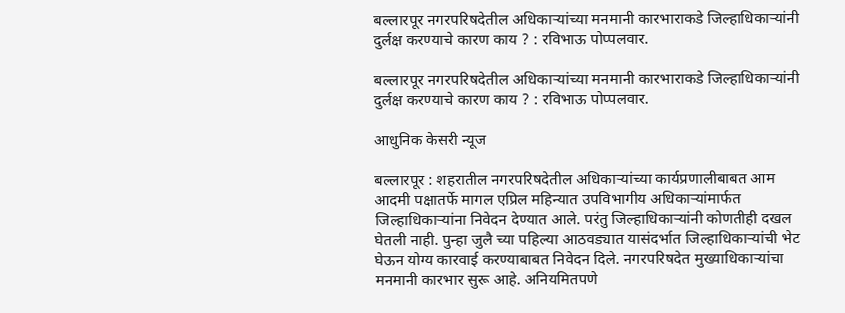बल्लारपूर नगरपरिषदेतील अधिकाऱ्यांच्या मनमानी कारभाराकडे जिल्हाधिकाऱ्यांनी दुर्लक्ष करण्याचे कारण काय ? : रविभाऊ पोप्पलवार.

बल्लारपूर नगरपरिषदेतील अधिकाऱ्यांच्या मनमानी कारभाराकडे जिल्हाधिकाऱ्यांनी दुर्लक्ष करण्याचे कारण काय ? : रविभाऊ पोप्पलवार.

आधुनिक केसरी न्यूज

बल्लारपूर : शहरातील नगरपरिषदेतील अधिकाऱ्यांच्या कार्यप्रणालीबाबत आम आदमी पक्षातर्फे मागल एप्रिल महिन्यात उपविभागीय अधिकाऱ्यांमार्फत जिल्हाधिकाऱ्यांना निवेदन देण्यात आले. परंतु जिल्हाधिकाऱ्यांनी कोणतीही दखल घेतली नाही. पुन्हा जुलै च्या पहिल्या आठवड्यात यासंदर्भात जिल्हाधिकाऱ्यांची भेट  घेऊन योग्य कारवाई करण्याबाबत निवेदन दिले. नगरपरिषदेत मुख्याधिकाऱ्यांचा मनमानी कारभार सुरू आहे. अनियमितपणे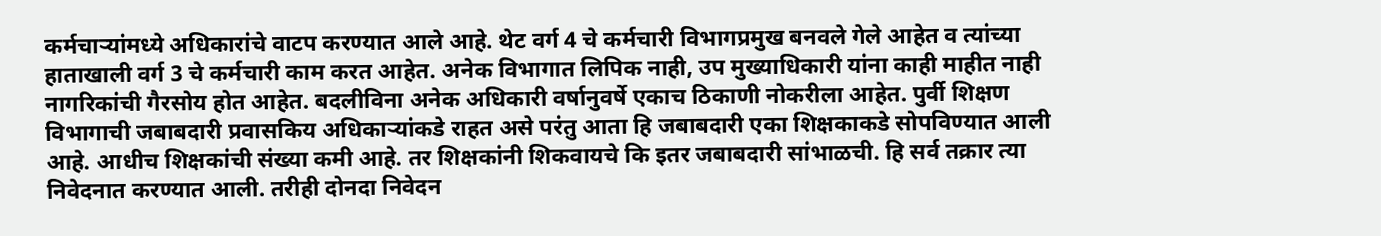कर्मचाऱ्यांमध्ये अधिकारांचे वाटप करण्यात आले आहे. थेट वर्ग 4 चे कर्मचारी विभागप्रमुख बनवले गेले आहेत व त्यांच्या हाताखाली वर्ग 3 चे कर्मचारी काम करत आहेत. अनेक विभागात लिपिक नाही, उप मुख्याधिकारी यांना काही माहीत नाही नागरिकांची गैरसोय होत आहेत. बदलीविना अनेक अधिकारी वर्षानुवर्षे एकाच ठिकाणी नोकरीला आहेत. पुर्वी शिक्षण विभागाची जबाबदारी प्रवासकिय अधिकाऱ्यांकडे राहत असे परंतु आता हि जबाबदारी एका शिक्षकाकडे सोपविण्यात आली आहे. आधीच शिक्षकांची संख्या कमी आहे. तर शिक्षकांनी शिकवायचे कि इतर जबाबदारी सांभाळची. हि सर्व तक्रार त्या निवेदनात करण्यात आली. तरीही दोनदा निवेदन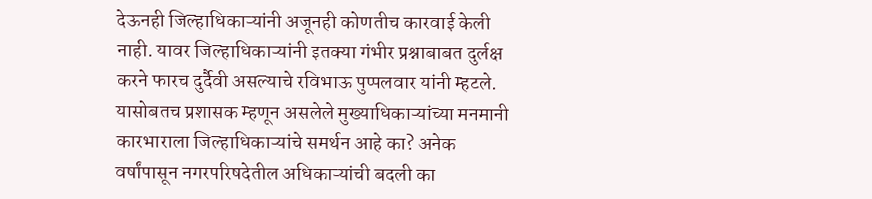देऊनही जिल्हाधिकाऱ्यांनी अजूनही कोणतीच कारवाई केली नाही. यावर जिल्हाधिकाऱ्यांनी इतक्या गंभीर प्रश्नाबाबत दुर्लक्ष करने फारच दुर्दैवी असल्याचे रविभाऊ पुप्पलवार यांनी म्हटले. यासोबतच प्रशासक म्हणून असलेले मुख्याधिकाऱ्यांच्या मनमानी कारभाराला जिल्हाधिकाऱ्यांचे समर्थन आहे का? अनेक वर्षांपासून नगरपरिषदेतील अधिकाऱ्यांची बदली का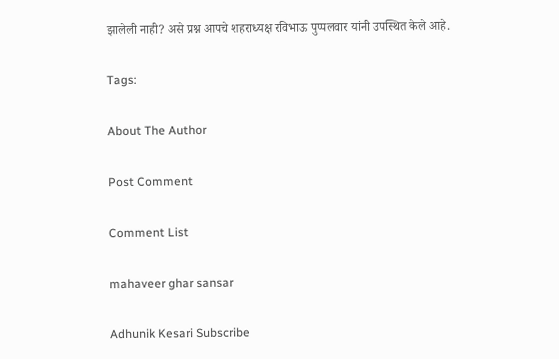झालेली नाही? असे प्रश्न आपचे शहराध्यक्ष रविभाऊ पुप्पलवार यांनी उपस्थित केले आहे.

Tags:

About The Author

Post Comment

Comment List

mahaveer ghar sansar

Adhunik Kesari Subscribe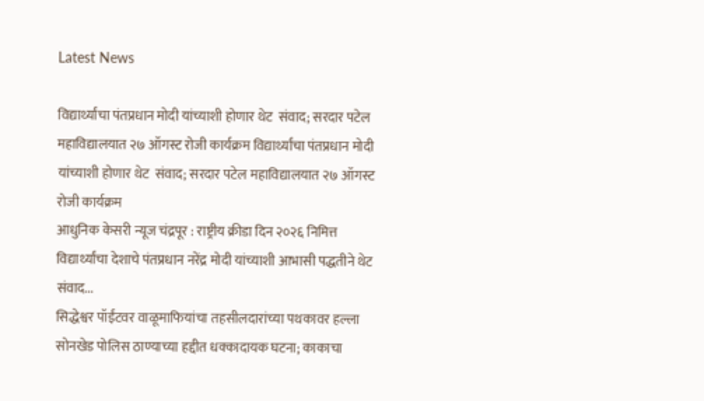Latest News

विद्यार्थ्यांचा पंतप्रधान मोदी यांच्याशी होणार थेट  संवाद; सरदार पटेल महाविद्यालयात २७ ऑगस्ट रोजी कार्यक्रम विद्यार्थ्यांचा पंतप्रधान मोदी यांच्याशी होणार थेट  संवाद; सरदार पटेल महाविद्यालयात २७ ऑगस्ट रोजी कार्यक्रम
आधुनिक केसरी न्यूज चंद्रपूर : राष्ट्रीय क्रीडा दिन २०२६ निमित्त विद्यार्थ्यांचा देशाचे पंतप्रधान नरेंद्र मोदी यांच्याशी आभासी पद्धतीने थेट  संवाद...
सिद्धेश्वर पॉईंटवर वाळूमाफियांचा तहसीलदारांच्या पथकावर हल्ला
सोनखेड पोलिस ठाण्याच्या हद्दीत धक्कादायक घटना; काकाचा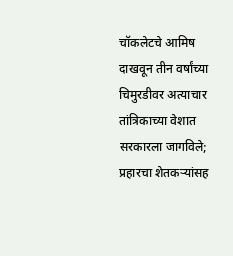चॉकलेटचे आमिष दाखवून तीन वर्षांच्या चिमुरडीवर अत्याचार
तांत्रिकाच्या वेशात सरकारला जागविले; प्रहारचा शेतकऱ्यांसह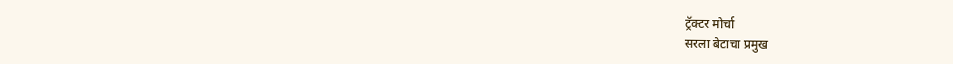ट्रॅक्टर मोर्चा
सरला बेटाचा प्रमुख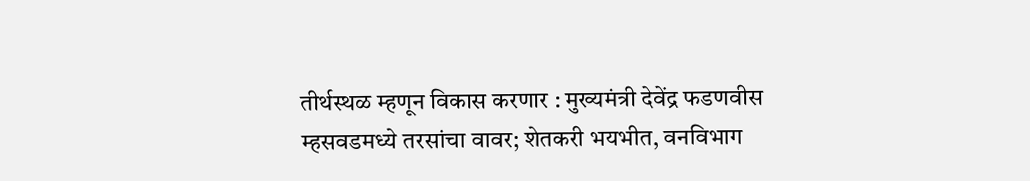तीर्थस्थळ म्हणून विकास करणार : मुख्यमंत्री देवेंद्र फडणवीस
म्हसवडमध्ये तरसांचा वावर; शेतकरी भयभीत, वनविभाग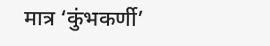मात्र ‘कुंभकर्णी’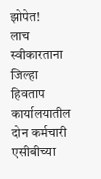झोपेत!
लाच स्वीकारताना जिल्हा हिवताप कार्यालयातील दोन कर्मचारी एसीबीच्या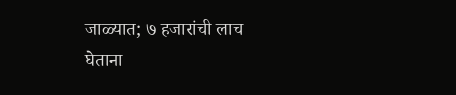जाळ्यात; ७ हजारांची लाच घेताना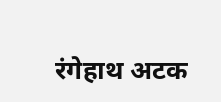रंगेहाथ अटक